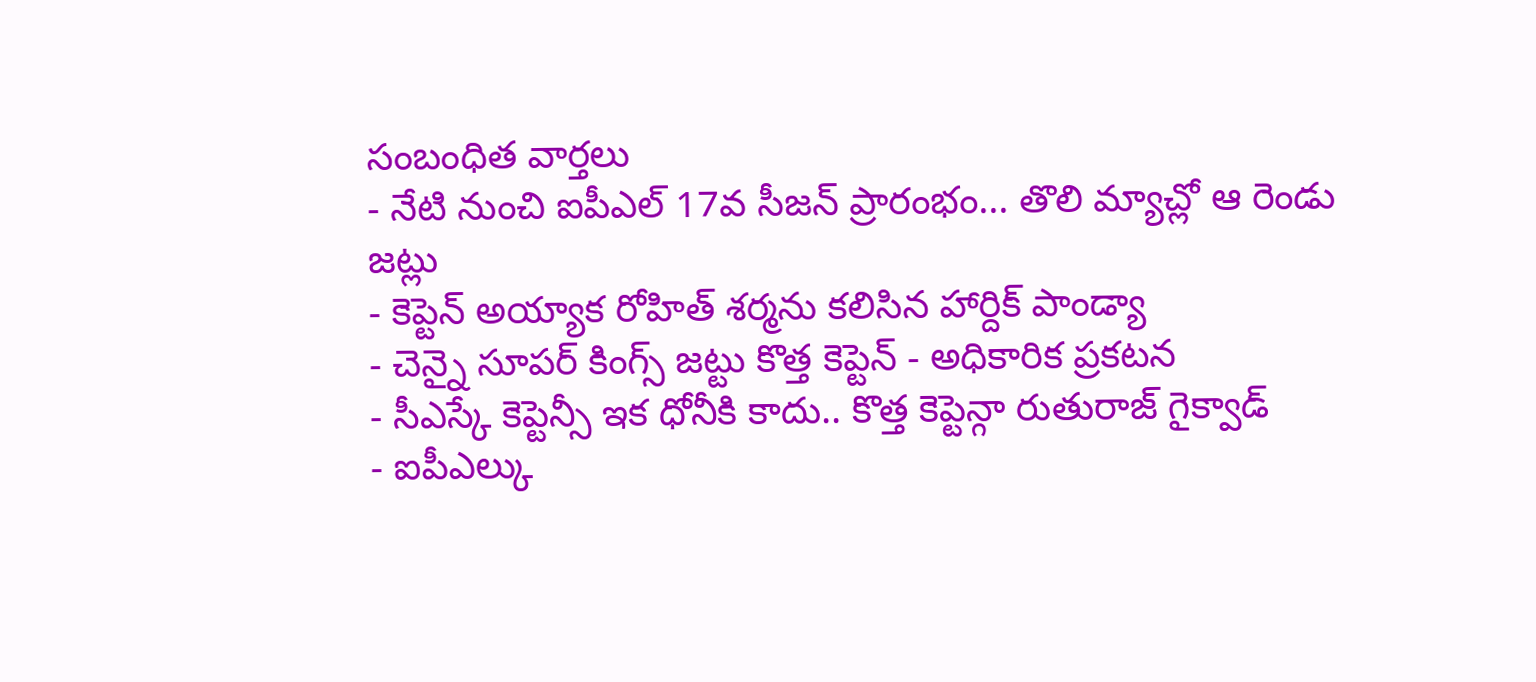సంబంధిత వార్తలు
- నేటి నుంచి ఐపీఎల్ 17వ సీజన్ ప్రారంభం... తొలి మ్యాచ్లో ఆ రెండు జట్లు
- కెప్టెన్ అయ్యాక రోహిత్ శర్మను కలిసిన హార్దిక్ పాండ్యా
- చెన్నై సూపర్ కింగ్స్ జట్టు కొత్త కెప్టెన్ - అధికారిక ప్రకటన
- సీఎస్కే కెప్టెన్సీ ఇక ధోనీకి కాదు.. కొత్త కెప్టెన్గా రుతురాజ్ గైక్వాడ్
- ఐపీఎల్కు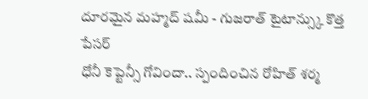దూరమైన మహ్మద్ షమీ - గుజరాత్ టైటాన్స్కు కొత్త పేసర్
ధోనీ కెప్టెన్సీ గోవిందా.. స్పందించిన రోహిత్ శర్మ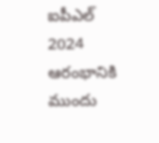ఐపీఎల్ 2024 ఆరంభానికి ముందు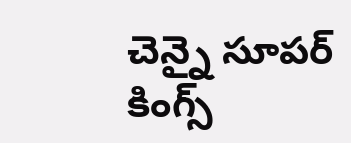చెన్నై సూపర్ కింగ్స్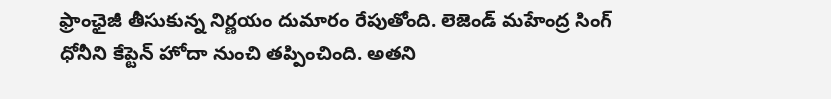ఫ్రాంఛైజీ తీసుకున్న నిర్ణయం దుమారం రేపుతోంది. లెజెండ్ మహేంద్ర సింగ్ ధోనీని కేప్టెన్ హోదా నుంచి తప్పించింది. అతని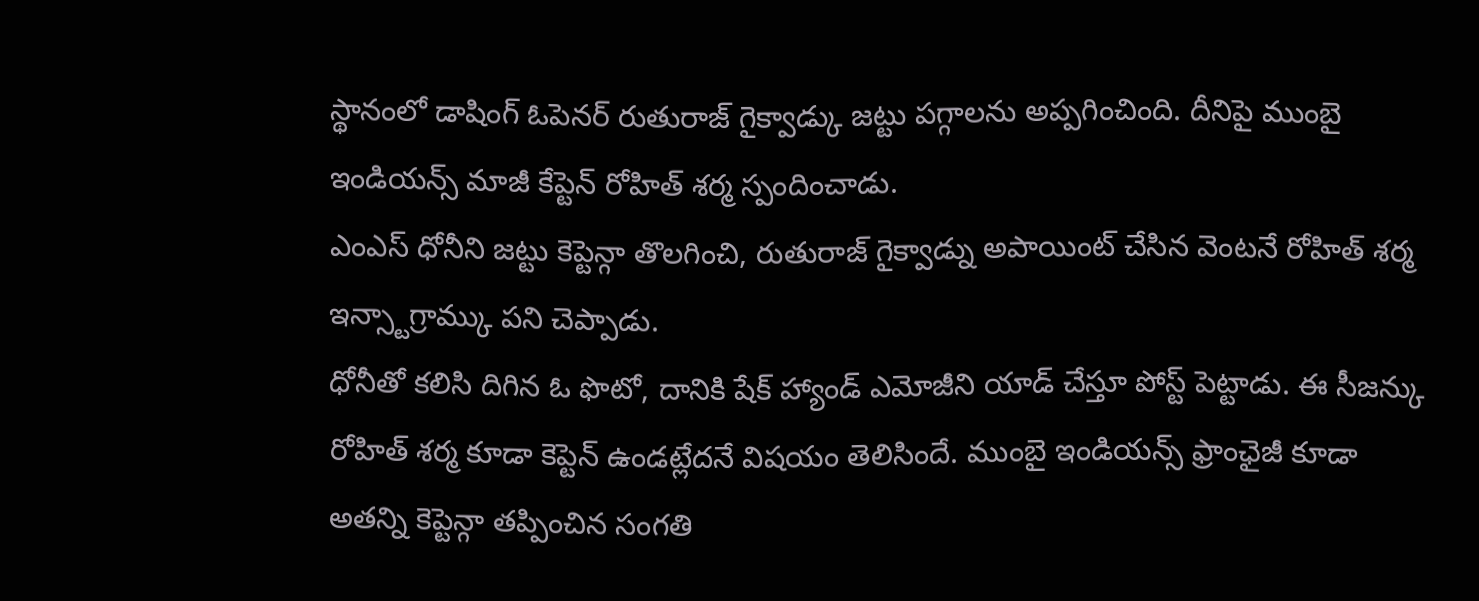స్థానంలో డాషింగ్ ఓపెనర్ రుతురాజ్ గైక్వాడ్కు జట్టు పగ్గాలను అప్పగించింది. దీనిపై ముంబై ఇండియన్స్ మాజీ కేప్టెన్ రోహిత్ శర్మ స్పందించాడు.
ఎంఎస్ ధోనీని జట్టు కెప్టెన్గా తొలగించి, రుతురాజ్ గైక్వాడ్ను అపాయింట్ చేసిన వెంటనే రోహిత్ శర్మ ఇన్స్టాగ్రామ్కు పని చెప్పాడు.
ధోనీతో కలిసి దిగిన ఓ ఫొటో, దానికి షేక్ హ్యాండ్ ఎమోజీని యాడ్ చేస్తూ పోస్ట్ పెట్టాడు. ఈ సీజన్కు రోహిత్ శర్మ కూడా కెప్టెన్ ఉండట్లేదనే విషయం తెలిసిందే. ముంబై ఇండియన్స్ ఫ్రాంఛైజీ కూడా అతన్ని కెప్టెన్గా తప్పించిన సంగతి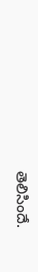తెలిసిందే.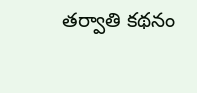తర్వాతి కథనం